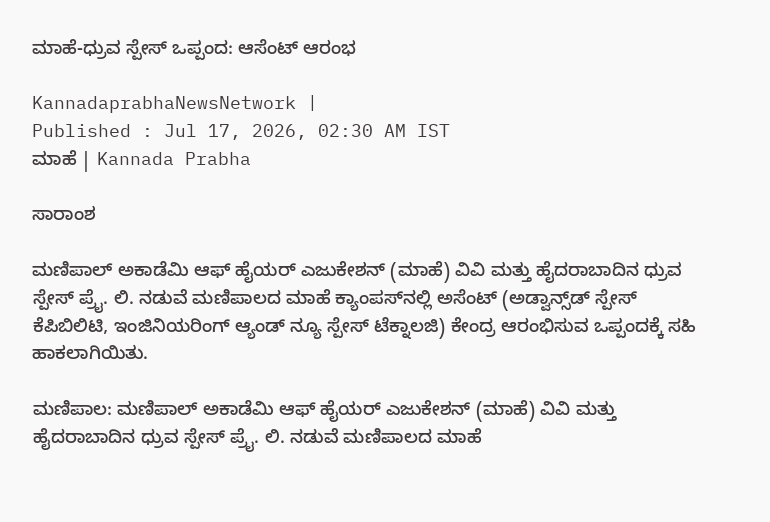ಮಾಹೆ-ಧ್ರುವ ಸ್ಪೇಸ್ ಒಪ್ಪಂದ: ಆಸೆಂಟ್‌ ಆರಂಭ

KannadaprabhaNewsNetwork |
Published : Jul 17, 2026, 02:30 AM IST
ಮಾಹೆ | Kannada Prabha

ಸಾರಾಂಶ

ಮಣಿಪಾಲ್ ಅಕಾಡೆಮಿ ಆಫ್ ಹೈಯರ್ ಎಜುಕೇಶನ್ (ಮಾಹೆ) ವಿವಿ ಮತ್ತು ಹೈದರಾಬಾದಿನ ಧ್ರುವ ಸ್ಪೇಸ್‌ ಪ್ರೈ. ಲಿ. ನಡುವೆ ಮಣಿಪಾಲದ ಮಾಹೆ ಕ್ಯಾಂಪಸ್‌ನಲ್ಲಿ ಅಸೆಂಟ್ (ಅಡ್ವಾನ್ಸ್‌ಡ್ ಸ್ಪೇಸ್ ಕೆಪಿಬಿಲಿಟಿ, ಇಂಜಿನಿಯರಿಂಗ್ ಆ್ಯಂಡ್ ನ್ಯೂ ಸ್ಪೇಸ್ ಟೆಕ್ನಾಲಜಿ) ಕೇಂದ್ರ ಆರಂಭಿಸುವ ಒಪ್ಪಂದಕ್ಕೆ ಸಹಿ ಹಾಕಲಾಗಿಯಿತು.

ಮಣಿಪಾಲ: ಮಣಿಪಾಲ್ ಅಕಾಡೆಮಿ ಆಫ್ ಹೈಯರ್ ಎಜುಕೇಶನ್ (ಮಾಹೆ) ವಿವಿ ಮತ್ತು ಹೈದರಾಬಾದಿನ ಧ್ರುವ ಸ್ಪೇಸ್‌ ಪ್ರೈ. ಲಿ. ನಡುವೆ ಮಣಿಪಾಲದ ಮಾಹೆ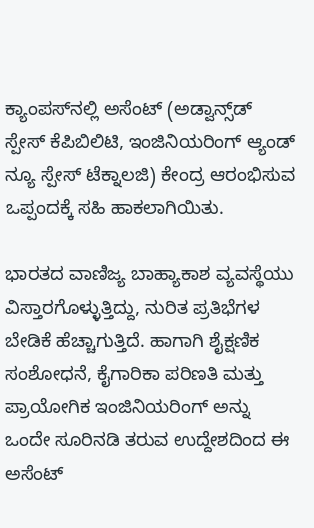ಕ್ಯಾಂಪಸ್‌ನಲ್ಲಿ ಅಸೆಂಟ್ (ಅಡ್ವಾನ್ಸ್‌ಡ್ ಸ್ಪೇಸ್ ಕೆಪಿಬಿಲಿಟಿ, ಇಂಜಿನಿಯರಿಂಗ್ ಆ್ಯಂಡ್ ನ್ಯೂ ಸ್ಪೇಸ್ ಟೆಕ್ನಾಲಜಿ) ಕೇಂದ್ರ ಆರಂಭಿಸುವ ಒಪ್ಪಂದಕ್ಕೆ ಸಹಿ ಹಾಕಲಾಗಿಯಿತು.

ಭಾರತದ ವಾಣಿಜ್ಯ ಬಾಹ್ಯಾಕಾಶ ವ್ಯವಸ್ಥೆಯು ವಿಸ್ತಾರಗೊಳ್ಳುತ್ತಿದ್ದು, ನುರಿತ ಪ್ರತಿಭೆಗಳ ಬೇಡಿಕೆ ಹೆಚ್ಚಾಗುತ್ತಿದೆ. ಹಾಗಾಗಿ ಶೈಕ್ಷಣಿಕ ಸಂಶೋಧನೆ, ಕೈಗಾರಿಕಾ ಪರಿಣತಿ ಮತ್ತು ಪ್ರಾಯೋಗಿಕ ಇಂಜಿನಿಯರಿಂಗ್ ಅನ್ನು ಒಂದೇ ಸೂರಿನಡಿ ತರುವ ಉದ್ದೇಶದಿಂದ ಈ ಅಸೆಂಟ್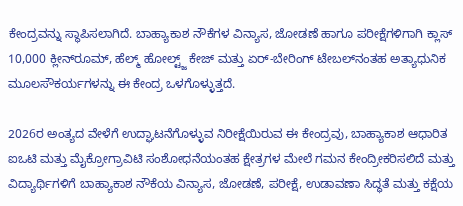ಕೇಂದ್ರವನ್ನು ಸ್ಥಾಪಿಸಲಾಗಿದೆ. ಬಾಹ್ಯಾಕಾಶ ನೌಕೆಗಳ ವಿನ್ಯಾಸ, ಜೋಡಣೆ ಹಾಗೂ ಪರೀಕ್ಷೆಗಳಿಗಾಗಿ ಕ್ಲಾಸ್ 10,000 ಕ್ಲೀನ್‌ರೂಮ್, ಹೆಲ್ಮ್‌ ಹೋಲ್ಟ್ಜ್ ಕೇಜ್ ಮತ್ತು ಏರ್-ಬೇರಿಂಗ್ ಟೇಬಲ್‌ನಂತಹ ಅತ್ಯಾಧುನಿಕ ಮೂಲಸೌಕರ್ಯಗಳನ್ನು ಈ ಕೇಂದ್ರ ಒಳಗೊಳ್ಳುತ್ತದೆ.

2026ರ ಅಂತ್ಯದ ವೇಳೆಗೆ ಉದ್ಘಾಟನೆಗೊಳ್ಳುವ ನಿರೀಕ್ಷೆಯಿರುವ ಈ ಕೇಂದ್ರವು, ಬಾಹ್ಯಾಕಾಶ ಆಧಾರಿತ ಐಒಟಿ ಮತ್ತು ಮೈಕ್ರೋಗ್ರಾವಿಟಿ ಸಂಶೋಧನೆಯಂತಹ ಕ್ಷೇತ್ರಗಳ ಮೇಲೆ ಗಮನ ಕೇಂದ್ರೀಕರಿಸಲಿದೆ ಮತ್ತು ವಿದ್ಯಾರ್ಥಿಗಳಿಗೆ ಬಾಹ್ಯಾಕಾಶ ನೌಕೆಯ ವಿನ್ಯಾಸ, ಜೋಡಣೆ, ಪರೀಕ್ಷೆ, ಉಡಾವಣಾ ಸಿದ್ಧತೆ ಮತ್ತು ಕಕ್ಷೆಯ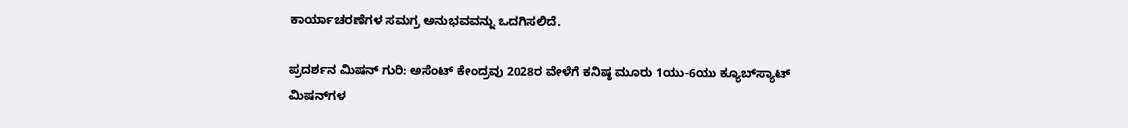ಕಾರ್ಯಾಚರಣೆಗಳ ಸಮಗ್ರ ಅನುಭವವನ್ನು ಒದಗಿಸಲಿದೆ.

ಪ್ರದರ್ಶನ ಮಿಷನ್ ಗುರಿ: ಅಸೆಂಟ್ ಕೇಂದ್ರವು 2028ರ ವೇಳೆಗೆ ಕನಿಷ್ಠ ಮೂರು 1ಯು-6ಯು ಕ್ಯೂಬ್‌ಸ್ಯಾಟ್ ಮಿಷನ್‌ಗಳ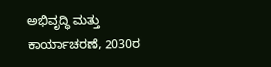ಅಭಿವೃದ್ಧಿ ಮತ್ತು ಕಾರ್ಯಾಚರಣೆ, 2030ರ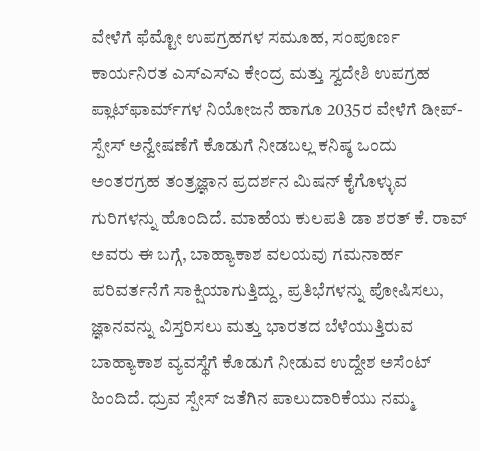ವೇಳೆಗೆ ಫೆಮ್ಟೋ ಉಪಗ್ರಹಗಳ ಸಮೂಹ, ಸಂಪೂರ್ಣ ಕಾರ್ಯನಿರತ ಎಸ್‌ಎಸ್‌ಎ ಕೇಂದ್ರ ಮತ್ತು ಸ್ವದೇಶಿ ಉಪಗ್ರಹ ಪ್ಲಾಟ್‌ಫಾರ್ಮ್‌ಗಳ ನಿಯೋಜನೆ ಹಾಗೂ 2035ರ ವೇಳೆಗೆ ಡೀಪ್-ಸ್ಪೇಸ್ ಅನ್ವೇಷಣೆಗೆ ಕೊಡುಗೆ ನೀಡಬಲ್ಲ ಕನಿಷ್ಠ ಒಂದು ಅಂತರಗ್ರಹ ತಂತ್ರಜ್ಞಾನ ಪ್ರದರ್ಶನ ಮಿಷನ್ ಕೈಗೊಳ್ಳುವ ಗುರಿಗಳನ್ನು ಹೊಂದಿದೆ. ಮಾಹೆಯ ಕುಲಪತಿ ಡಾ ಶರತ್‌ ಕೆ. ರಾವ್‌ ಅವರು ಈ ಬಗ್ಗೆ, ಬಾಹ್ಯಾಕಾಶ ವಲಯವು ಗಮನಾರ್ಹ ಪರಿವರ್ತನೆಗೆ ಸಾಕ್ಷಿಯಾಗುತ್ತಿದ್ದು, ಪ್ರತಿಭೆಗಳನ್ನು ಪೋಷಿಸಲು, ಜ್ಞಾನವನ್ನು ವಿಸ್ತರಿಸಲು ಮತ್ತು ಭಾರತದ ಬೆಳೆಯುತ್ತಿರುವ ಬಾಹ್ಯಾಕಾಶ ವ್ಯವಸ್ಥೆಗೆ ಕೊಡುಗೆ ನೀಡುವ ಉದ್ದೇಶ ಅಸೆಂಟ್ ಹಿಂದಿದೆ. ಧ್ರುವ ಸ್ಪೇಸ್ ಜತೆಗಿನ ಪಾಲುದಾರಿಕೆಯು ನಮ್ಮ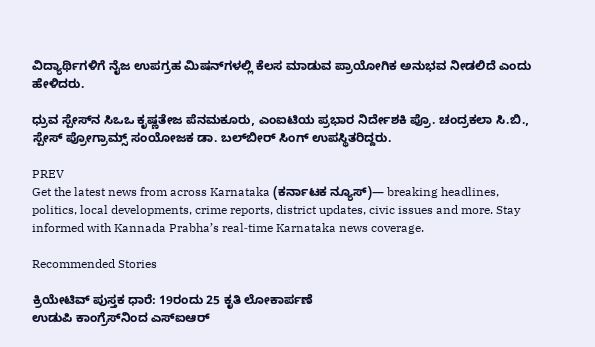ವಿದ್ಯಾರ್ಥಿಗಳಿಗೆ ನೈಜ ಉಪಗ್ರಹ ಮಿಷನ್‌ಗಳಲ್ಲಿ ಕೆಲಸ ಮಾಡುವ ಪ್ರಾಯೋಗಿಕ ಅನುಭವ ನೀಡಲಿದೆ ಎಂದು ಹೇಳಿದರು.

ಧ್ರುವ ಸ್ಪೇಸ್‌ನ ಸಿಒಒ ಕೃಷ್ಣತೇಜ ಪೆನಮಕೂರು, ಎಂಐಟಿಯ ಪ್ರಭಾರ ನಿರ್ದೇಶಕಿ ಪ್ರೊ. ಚಂದ್ರಕಲಾ ಸಿ.ಬಿ., ಸ್ಪೇಸ್ ಪ್ರೋಗ್ರಾಮ್ಸ್ ಸಂಯೋಜಕ ಡಾ. ಬಲ್‌ಬೀರ್ ಸಿಂಗ್ ಉಪಸ್ಥಿತರಿದ್ದರು.

PREV
Get the latest news from across Karnataka (ಕರ್ನಾಟಕ ನ್ಯೂಸ್)— breaking headlines, politics, local developments, crime reports, district updates, civic issues and more. Stay informed with Kannada Prabha’s real‑time Karnataka news coverage.

Recommended Stories

ಕ್ರಿಯೇಟಿವ್ ಪುಸ್ತಕ ಧಾರೆ: 19ರಂದು 25 ಕೃತಿ ಲೋಕಾರ್ಪಣೆ
ಉಡುಪಿ ಕಾಂಗ್ರೆಸ್‌ನಿಂದ ಎಸ್‌ಐಆರ್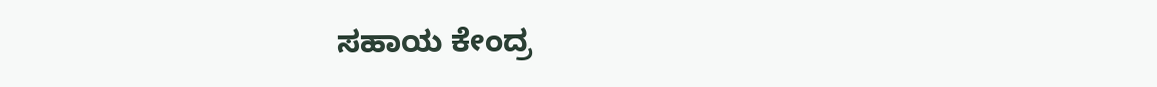ಸಹಾಯ ಕೇಂದ್ರ